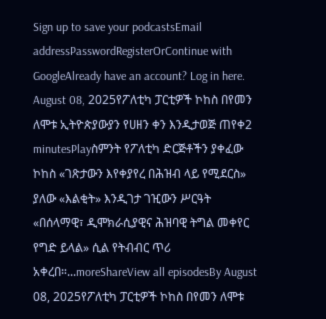Sign up to save your podcastsEmail addressPasswordRegisterOrContinue with GoogleAlready have an account? Log in here.
August 08, 2025የፖለቲካ ፓርቲዎች ኮከስ በየመን ለሞቱ ኢትዮጵያውያን የሀዘን ቀን እንዲታወጅ ጠየቀ2 minutesPlayስምንት የፖለቲካ ድርጅቶችን ያቀፈው ኮከስ «ገጽታውን እየቀያየረ በሕዝብ ላይ የሚደርስ» ያለው «እልቂት» እንዲገታ ገዢውን ሥርዓት «በሰላማዊ፣ ዲሞክራሲያዊና ሕዝባዊ ትግል መቀየር የግድ ይላል» ሲል የትብብር ጥሪ አቀረበ።...moreShareView all episodesBy August 08, 2025የፖለቲካ ፓርቲዎች ኮከስ በየመን ለሞቱ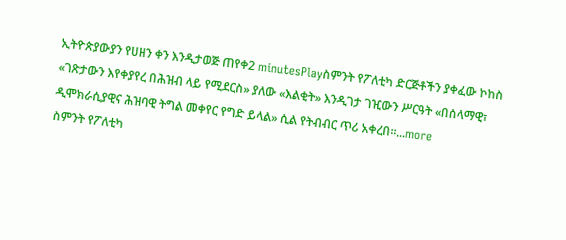ኢትዮጵያውያን የሀዘን ቀን እንዲታወጅ ጠየቀ2 minutesPlayስምንት የፖለቲካ ድርጅቶችን ያቀፈው ኮከስ «ገጽታውን እየቀያየረ በሕዝብ ላይ የሚደርስ» ያለው «እልቂት» እንዲገታ ገዢውን ሥርዓት «በሰላማዊ፣ ዲሞክራሲያዊና ሕዝባዊ ትግል መቀየር የግድ ይላል» ሲል የትብብር ጥሪ አቀረበ።...more
ስምንት የፖለቲካ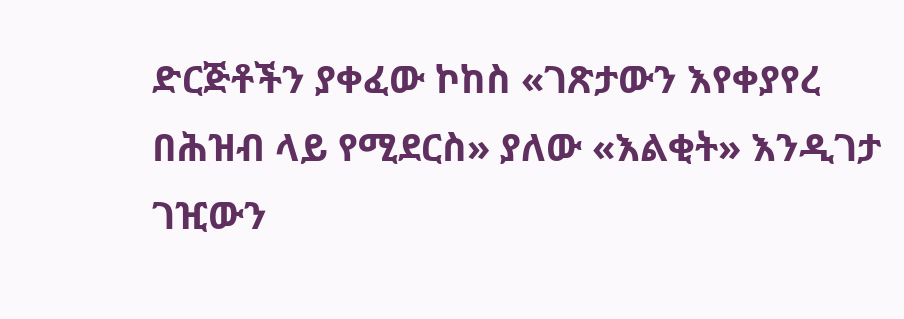ድርጅቶችን ያቀፈው ኮከስ «ገጽታውን እየቀያየረ በሕዝብ ላይ የሚደርስ» ያለው «እልቂት» እንዲገታ ገዢውን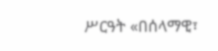ሥርዓት «በሰላማዊ፣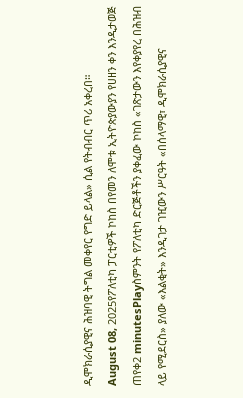ዲሞክራሲያዊና ሕዝባዊ ትግል መቀየር የግድ ይላል» ሲል የትብብር ጥሪ አቀረበ።
August 08, 2025የፖለቲካ ፓርቲዎች ኮከስ በየመን ለሞቱ ኢትዮጵያውያን የሀዘን ቀን እንዲታወጅ ጠየቀ2 minutesPlayስምንት የፖለቲካ ድርጅቶችን ያቀፈው ኮከስ «ገጽታውን እየቀያየረ በሕዝብ ላይ የሚደርስ» ያለው «እልቂት» እንዲገታ ገዢውን ሥርዓት «በሰላማዊ፣ ዲሞክራሲያዊና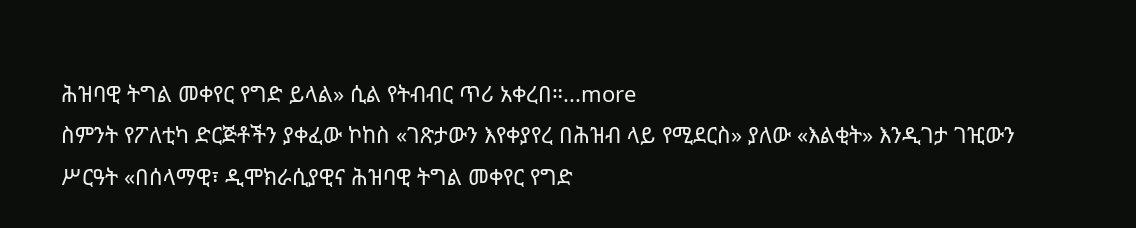ሕዝባዊ ትግል መቀየር የግድ ይላል» ሲል የትብብር ጥሪ አቀረበ።...more
ስምንት የፖለቲካ ድርጅቶችን ያቀፈው ኮከስ «ገጽታውን እየቀያየረ በሕዝብ ላይ የሚደርስ» ያለው «እልቂት» እንዲገታ ገዢውን ሥርዓት «በሰላማዊ፣ ዲሞክራሲያዊና ሕዝባዊ ትግል መቀየር የግድ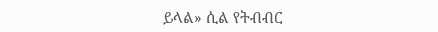ይላል» ሲል የትብብር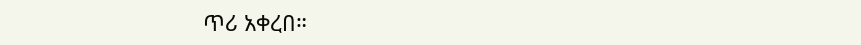ጥሪ አቀረበ።